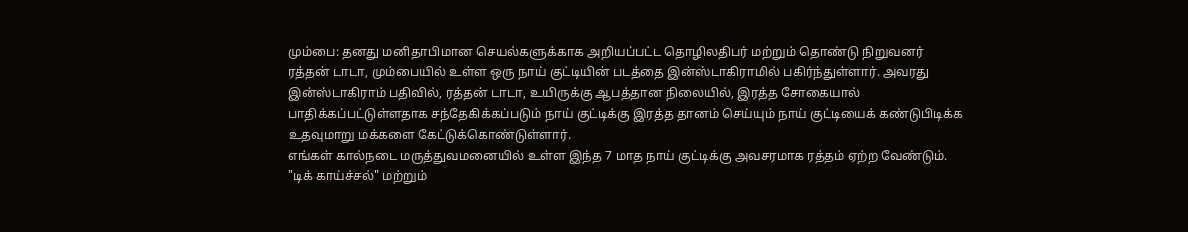மும்பை: தனது மனிதாபிமான செயல்களுக்காக அறியப்பட்ட தொழிலதிபர் மற்றும் தொண்டு நிறுவனர் ரத்தன் டாடா, மும்பையில் உள்ள ஒரு நாய் குட்டியின் படத்தை இன்ஸ்டாகிராமில் பகிர்ந்துள்ளார். அவரது இன்ஸ்டாகிராம் பதிவில், ரத்தன் டாடா, உயிருக்கு ஆபத்தான நிலையில், இரத்த சோகையால் பாதிக்கப்பட்டுள்ளதாக சந்தேகிக்கப்படும் நாய் குட்டிக்கு இரத்த தானம் செய்யும் நாய் குட்டியைக் கண்டுபிடிக்க உதவுமாறு மக்களை கேட்டுக்கொண்டுள்ளார்.
எங்கள் கால்நடை மருத்துவமனையில் உள்ள இந்த 7 மாத நாய் குட்டிக்கு அவசரமாக ரத்தம் ஏற்ற வேண்டும். "டிக் காய்ச்சல்" மற்றும்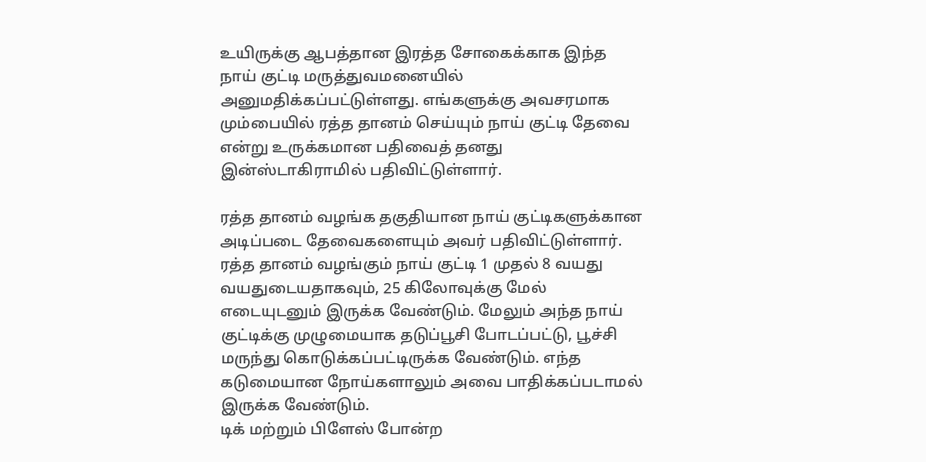உயிருக்கு ஆபத்தான இரத்த சோகைக்காக இந்த நாய் குட்டி மருத்துவமனையில் அனுமதிக்கப்பட்டுள்ளது. எங்களுக்கு அவசரமாக மும்பையில் ரத்த தானம் செய்யும் நாய் குட்டி தேவை என்று உருக்கமான பதிவைத் தனது இன்ஸ்டாகிராமில் பதிவிட்டுள்ளார்.

ரத்த தானம் வழங்க தகுதியான நாய் குட்டிகளுக்கான அடிப்படை தேவைகளையும் அவர் பதிவிட்டுள்ளார். ரத்த தானம் வழங்கும் நாய் குட்டி 1 முதல் 8 வயது வயதுடையதாகவும், 25 கிலோவுக்கு மேல் எடையுடனும் இருக்க வேண்டும். மேலும் அந்த நாய் குட்டிக்கு முழுமையாக தடுப்பூசி போடப்பட்டு, பூச்சி மருந்து கொடுக்கப்பட்டிருக்க வேண்டும். எந்த கடுமையான நோய்களாலும் அவை பாதிக்கப்படாமல் இருக்க வேண்டும்.
டிக் மற்றும் பிளேஸ் போன்ற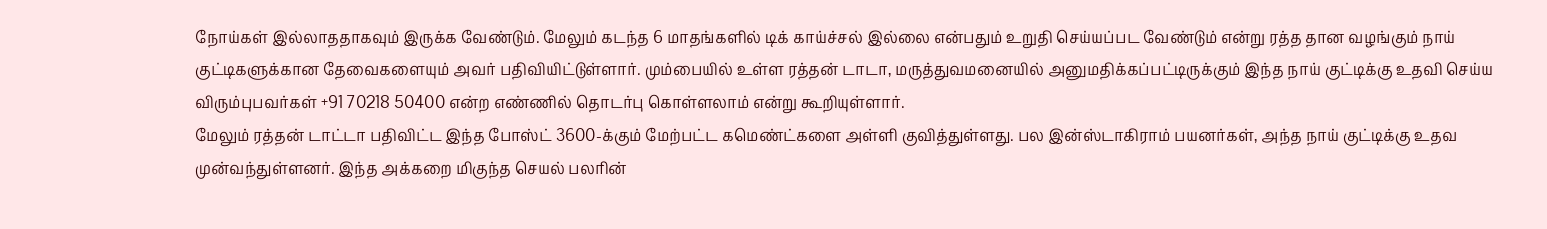நோய்கள் இல்லாததாகவும் இருக்க வேண்டும். மேலும் கடந்த 6 மாதங்களில் டிக் காய்ச்சல் இல்லை என்பதும் உறுதி செய்யப்பட வேண்டும் என்று ரத்த தான வழங்கும் நாய் குட்டிகளுக்கான தேவைகளையும் அவர் பதிவியிட்டுள்ளார். மும்பையில் உள்ள ரத்தன் டாடா, மருத்துவமனையில் அனுமதிக்கப்பட்டிருக்கும் இந்த நாய் குட்டிக்கு உதவி செய்ய விரும்புபவர்கள் +91 70218 50400 என்ற எண்ணில் தொடர்பு கொள்ளலாம் என்று கூறியுள்ளார்.
மேலும் ரத்தன் டாட்டா பதிவிட்ட இந்த போஸ்ட் 3600-க்கும் மேற்பட்ட கமெண்ட்களை அள்ளி குவித்துள்ளது. பல இன்ஸ்டாகிராம் பயனர்கள், அந்த நாய் குட்டிக்கு உதவ முன்வந்துள்ளனர். இந்த அக்கறை மிகுந்த செயல் பலரின்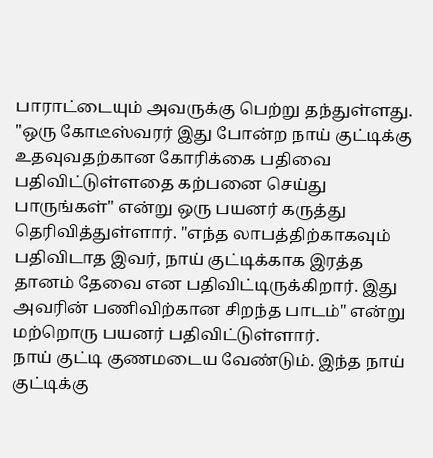பாராட்டையும் அவருக்கு பெற்று தந்துள்ளது.
"ஒரு கோடீஸ்வரர் இது போன்ற நாய் குட்டிக்கு உதவுவதற்கான கோரிக்கை பதிவை பதிவிட்டுள்ளதை கற்பனை செய்து பாருங்கள்" என்று ஒரு பயனர் கருத்து தெரிவித்துள்ளார். "எந்த லாபத்திற்காகவும் பதிவிடாத இவர், நாய் குட்டிக்காக இரத்த தானம் தேவை என பதிவிட்டிருக்கிறார். இது அவரின் பணிவிற்கான சிறந்த பாடம்" என்று மற்றொரு பயனர் பதிவிட்டுள்ளார்.
நாய் குட்டி குணமடைய வேண்டும். இந்த நாய் குட்டிக்கு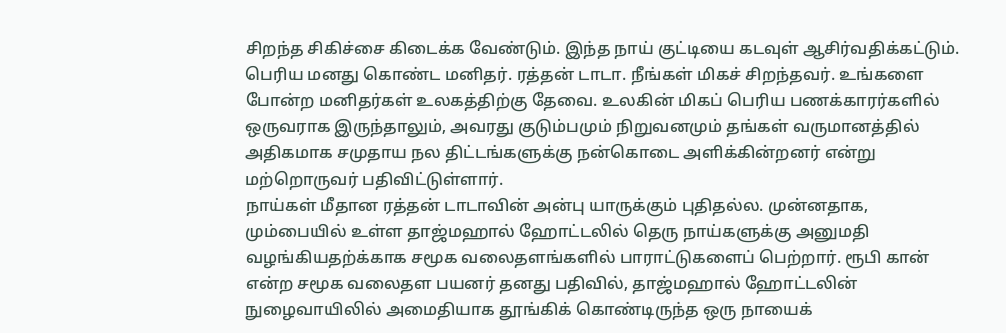சிறந்த சிகிச்சை கிடைக்க வேண்டும். இந்த நாய் குட்டியை கடவுள் ஆசிர்வதிக்கட்டும். பெரிய மனது கொண்ட மனிதர். ரத்தன் டாடா. நீங்கள் மிகச் சிறந்தவர். உங்களை போன்ற மனிதர்கள் உலகத்திற்கு தேவை. உலகின் மிகப் பெரிய பணக்காரர்களில் ஒருவராக இருந்தாலும், அவரது குடும்பமும் நிறுவனமும் தங்கள் வருமானத்தில் அதிகமாக சமுதாய நல திட்டங்களுக்கு நன்கொடை அளிக்கின்றனர் என்று மற்றொருவர் பதிவிட்டுள்ளார்.
நாய்கள் மீதான ரத்தன் டாடாவின் அன்பு யாருக்கும் புதிதல்ல. முன்னதாக, மும்பையில் உள்ள தாஜ்மஹால் ஹோட்டலில் தெரு நாய்களுக்கு அனுமதி வழங்கியதற்க்காக சமூக வலைதளங்களில் பாராட்டுகளைப் பெற்றார். ரூபி கான் என்ற சமூக வலைதள பயனர் தனது பதிவில், தாஜ்மஹால் ஹோட்டலின் நுழைவாயிலில் அமைதியாக தூங்கிக் கொண்டிருந்த ஒரு நாயைக்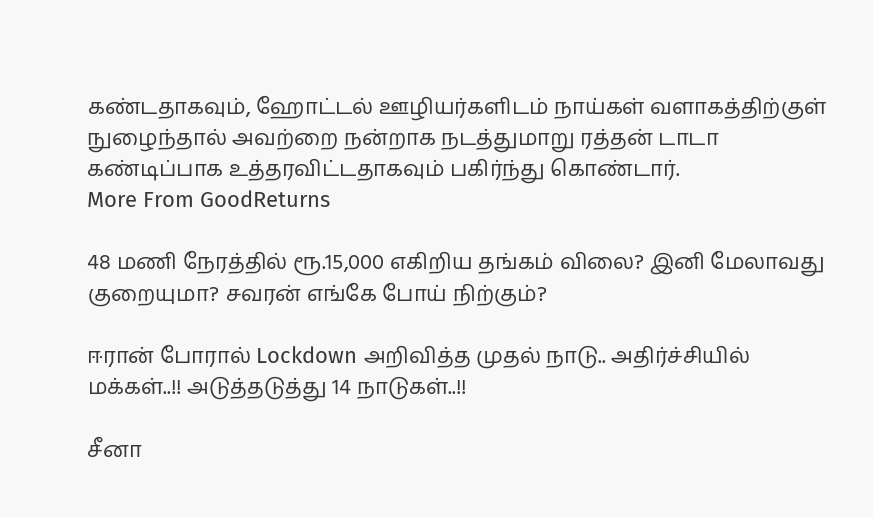கண்டதாகவும், ஹோட்டல் ஊழியர்களிடம் நாய்கள் வளாகத்திற்குள் நுழைந்தால் அவற்றை நன்றாக நடத்துமாறு ரத்தன் டாடா கண்டிப்பாக உத்தரவிட்டதாகவும் பகிர்ந்து கொண்டார்.
More From GoodReturns

48 மணி நேரத்தில் ரூ.15,000 எகிறிய தங்கம் விலை? இனி மேலாவது குறையுமா? சவரன் எங்கே போய் நிற்கும்?

ஈரான் போரால் Lockdown அறிவித்த முதல் நாடு.. அதிர்ச்சியில் மக்கள்..!! அடுத்தடுத்து 14 நாடுகள்..!!

சீனா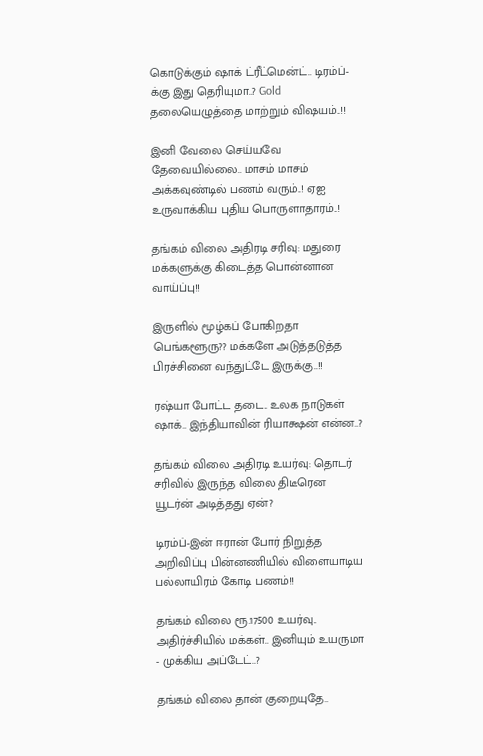கொடுக்கும் ஷாக் ட்ரீட்மென்ட்.. டிரம்ப்-க்கு இது தெரியுமா..? Gold தலையெழுத்தை மாற்றும் விஷயம்..!!

இனி வேலை செய்யவே தேவையில்லை.. மாசம் மாசம் அக்கவுண்டில் பணம் வரும்..! ஏஐ உருவாக்கிய புதிய பொருளாதாரம்..!

தங்கம் விலை அதிரடி சரிவு: மதுரை மக்களுக்கு கிடைத்த பொன்னான வாய்ப்பு!!

இருளில் மூழ்கப் போகிறதா பெங்களூரு?? மக்களே அடுத்தடுத்த பிரச்சினை வந்துட்டே இருக்கு..!!

ரஷ்யா போட்ட தடை.. உலக நாடுகள் ஷாக்.. இந்தியாவின் ரியாக்ஷன் என்ன..?

தங்கம் விலை அதிரடி உயர்வு: தொடர் சரிவில் இருந்த விலை திடீரென யூடர்ன் அடித்தது ஏன்?

டிரம்ப்-இன் ஈரான் போர் நிறுத்த அறிவிப்பு பின்னணியில் விளையாடிய பல்லாயிரம் கோடி பணம்!!

தங்கம் விலை ரூ.17500 உயர்வு.. அதிர்ச்சியில் மக்கள்.. இனியும் உயருமா - முக்கிய அப்டேட்..?

தங்கம் விலை தான் குறையுதே..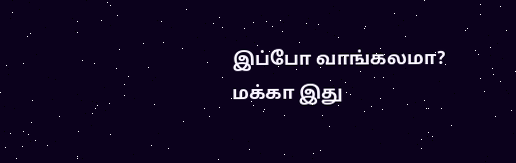இப்போ வாங்கலமா? மக்கா இது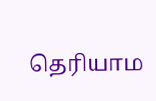தெரியாம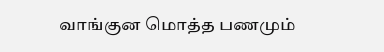வாங்குன மொத்த பணமும்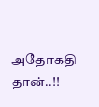அதோகதி தான்..!!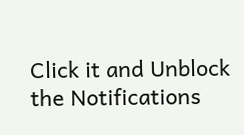Click it and Unblock the Notifications